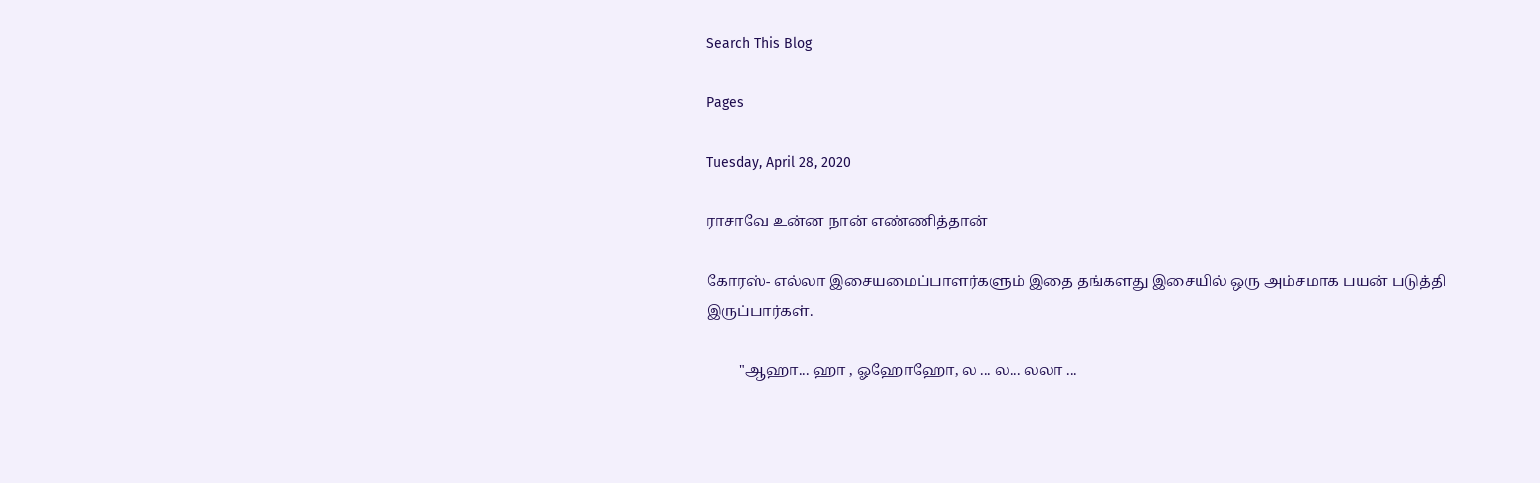Search This Blog

Pages

Tuesday, April 28, 2020

ராசாவே உன்ன நான் எண்ணித்தான்

கோரஸ்- எல்லா இசையமைப்பாளர்களும் இதை தங்களது இசையில் ஒரு அம்சமாக பயன் படுத்தி இருப்பார்கள்.

         "ஆஹா... ஹா , ஓஹோஹோ, ல ... ல... லலா ...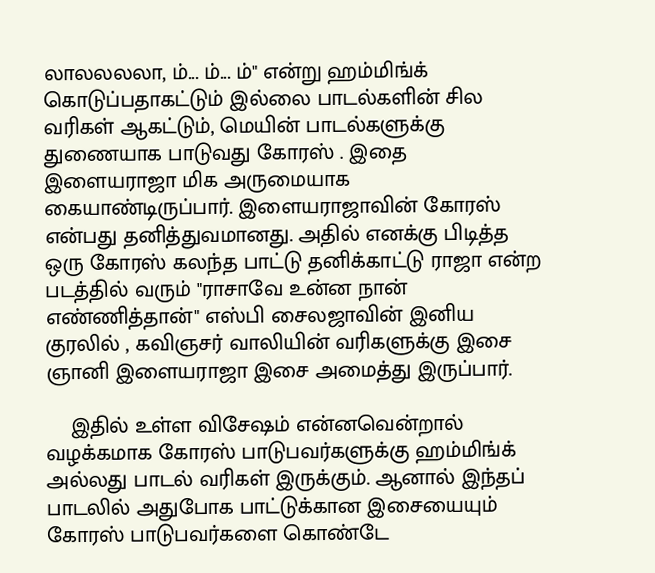லாலலலலா, ம்... ம்... ம்" என்று ஹம்மிங்க் கொடுப்பதாகட்டும் இல்லை பாடல்களின் சில வரிகள் ஆகட்டும், மெயின் பாடல்களுக்கு துணையாக பாடுவது கோரஸ் . இதை இளையராஜா மிக அருமையாக கையாண்டிருப்பார். இளையராஜாவின் கோரஸ் என்பது தனித்துவமானது. அதில் எனக்கு பிடித்த ஒரு கோரஸ் கலந்த பாட்டு தனிக்காட்டு ராஜா என்ற படத்தில் வரும் "ராசாவே உன்ன நான் எண்ணித்தான்" எஸ்‌பி சைலஜாவின் இனிய குரலில் , கவிஞசர் வாலியின் வரிகளுக்கு இசை ஞானி இளையராஜா இசை அமைத்து இருப்பார்.

    இதில் உள்ள விசேஷம் என்னவென்றால் வழக்கமாக கோரஸ் பாடுபவர்களுக்கு ஹம்மிங்க் அல்லது பாடல் வரிகள் இருக்கும். ஆனால் இந்தப் பாடலில் அதுபோக பாட்டுக்கான இசையையும் கோரஸ் பாடுபவர்களை கொண்டே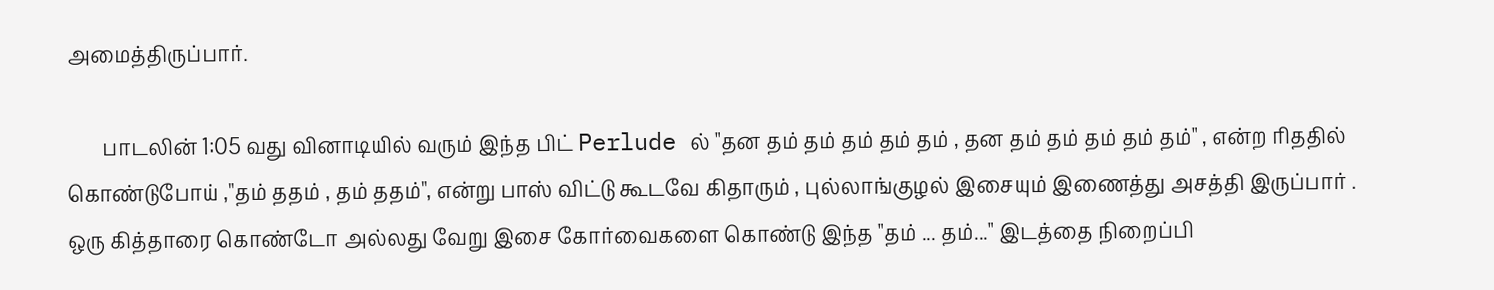அமைத்திருப்பார்.

       பாடலின் 1:05 வது வினாடியில் வரும் இந்த பிட் Perlude ல் "தன தம் தம் தம் தம் தம் , தன தம் தம் தம் தம் தம்" , என்ற ரிததில் கொண்டுபோய் ,"தம் ததம் , தம் ததம்", என்று பாஸ் விட்டு கூடவே கிதாரும் , புல்லாங்குழல் இசையும் இணைத்து அசத்தி இருப்பார் . ஒரு கித்தாரை கொண்டோ அல்லது வேறு இசை கோர்வைகளை கொண்டு இந்த "தம் ... தம்..." இடத்தை நிறைப்பி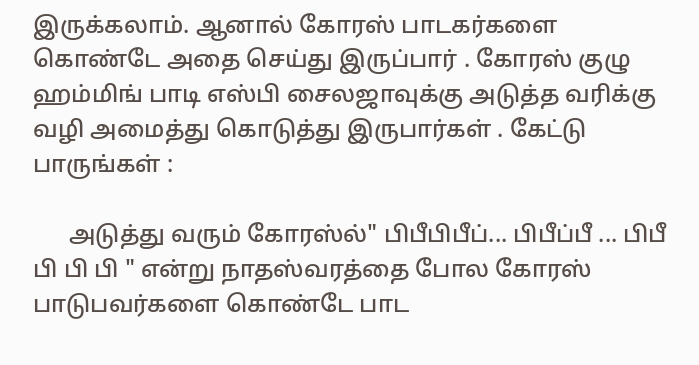இருக்கலாம். ஆனால் கோரஸ் பாடகர்களை கொண்டே அதை செய்து இருப்பார் . கோரஸ் குழு ஹம்மிங் பாடி எஸ்‌பி சைலஜாவுக்கு அடுத்த வரிக்கு வழி அமைத்து கொடுத்து இருபார்கள் . கேட்டு பாருங்கள் :

      அடுத்து வரும் கோரஸ்ல்" பிபீபிபீப்... பிபீப்பீ ... பிபீ பி பி பி " என்று நாதஸ்வரத்தை போல கோரஸ் பாடுபவர்களை கொண்டே பாட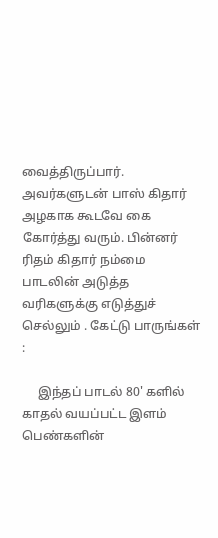வைத்திருப்பார். அவர்களுடன் பாஸ் கிதார் அழகாக கூடவே கை கோர்த்து வரும். பின்னர் ரிதம் கிதார் நம்மை பாடலின் அடுத்த வரிகளுக்கு எடுத்துச் செல்லும் . கேட்டு பாருங்கள் :

     இந்தப் பாடல் 80' களில் காதல் வயப்பட்ட இளம் பெண்களின்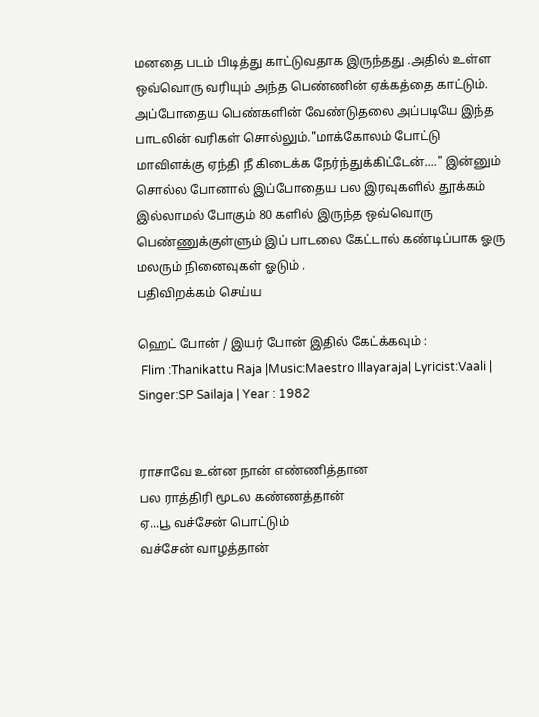மனதை படம் பிடித்து காட்டுவதாக இருந்தது .அதில் உள்ள ஒவ்வொரு வரியும் அந்த பெண்ணின் ஏக்கத்தை காட்டும். அப்போதைய பெண்களின் வேண்டுதலை அப்படியே இந்த பாடலின் வரிகள் சொல்லும்."மாக்கோலம் போட்டு மாவிளக்கு ஏந்தி நீ கிடைக்க நேர்ந்துக்கிட்டேன்...." இன்னும் சொல்ல போனால் இப்போதைய பல இரவுகளில் தூக்கம் இல்லாமல் போகும் 80 களில் இருந்த ஒவ்வொரு பெண்ணுக்குள்ளும் இப் பாடலை கேட்டால் கண்டிப்பாக ஓரு மலரும் நினைவுகள் ஓடும் .
பதிவிறக்கம் செய்ய

ஹெட் போன் / இயர் போன் இதில் கேட்க்கவும் :
 Flim :Thanikattu Raja |Music:Maestro Illayaraja| Lyricist:Vaali | Singer:SP Sailaja | Year : 1982


ராசாவே உன்ன நான் எண்ணித்தான
பல ராத்திரி மூடல கண்ணத்தான்
ஏ...பூ வச்சேன் பொட்டும்
வச்சேன் வாழத்தான்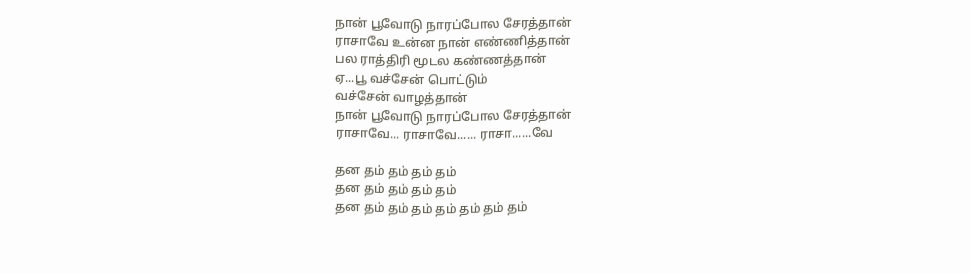நான் பூவோடு நாரப்போல சேரத்தான்
ராசாவே உன்ன நான் எண்ணித்தான்
பல ராத்திரி மூடல கண்ணத்தான்
ஏ...பூ வச்சேன் பொட்டும்
வச்சேன் வாழத்தான்
நான் பூவோடு நாரப்போல சேரத்தான்
ராசாவே... ராசாவே...... ராசா......வே

தன தம் தம் தம் தம்
தன தம் தம் தம் தம்
தன தம் தம் தம் தம் தம் தம் தம்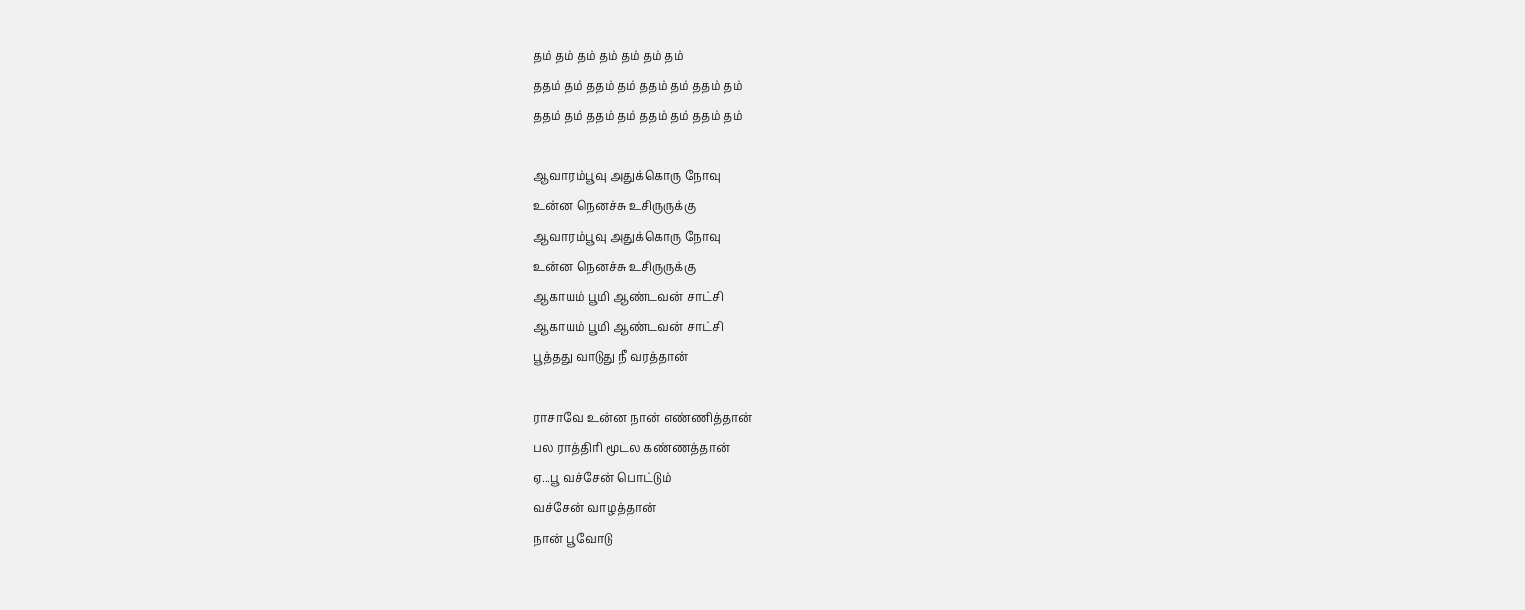தம் தம் தம் தம் தம் தம் தம்
ததம் தம் ததம் தம் ததம் தம் ததம் தம்
ததம் தம் ததம் தம் ததம் தம் ததம் தம்

ஆவாரம்பூவு அதுக்கொரு நோவு
உன்ன நெனச்சு உசிருருக்கு
ஆவாரம்பூவு அதுக்கொரு நோவு
உன்ன நெனச்சு உசிருருக்கு
ஆகாயம் பூமி ஆண்டவன் சாட்சி
ஆகாயம் பூமி ஆண்டவன் சாட்சி
பூத்தது வாடுது நீ வரத்தான்

ராசாவே உன்ன நான் எண்ணித்தான்
பல ராத்திரி மூடல கண்ணத்தான்
ஏ...பூ வச்சேன் பொட்டும்
வச்சேன் வாழத்தான்
நான் பூவோடு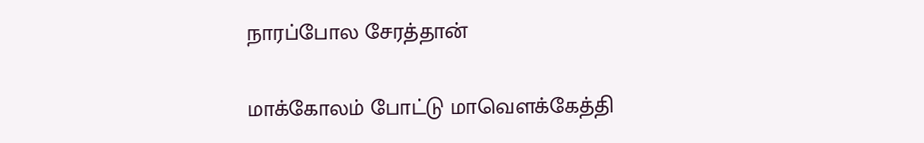நாரப்போல சேரத்தான்

மாக்கோலம் போட்டு மாவெளக்கேத்தி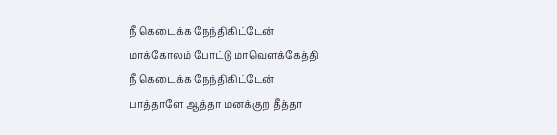நீ கெடைக்க நேந்திகிட்டேன்
மாக்கோலம் போட்டு மாவெளக்கேத்தி
நீ கெடைக்க நேந்திகிட்டேன்
பாத்தாளே ஆத்தா மனக்குற தீத்தா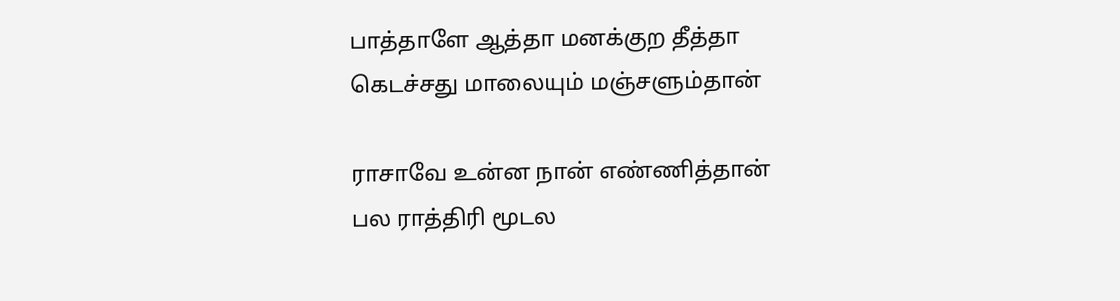பாத்தாளே ஆத்தா மனக்குற தீத்தா
கெடச்சது மாலையும் மஞ்சளும்தான்

ராசாவே உன்ன நான் எண்ணித்தான்
பல ராத்திரி மூடல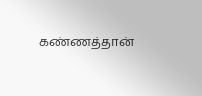கண்ணத்தான்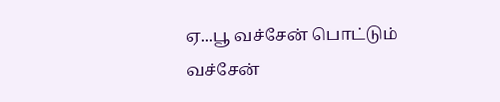ஏ...பூ வச்சேன் பொட்டும்
வச்சேன்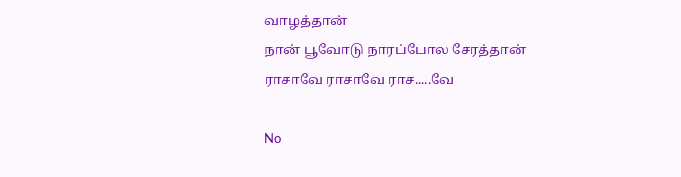வாழத்தான்
நான் பூவோடு நாரப்போல சேரத்தான்
ராசாவே ராசாவே ராச.....வே

No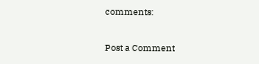comments:

Post a Comment